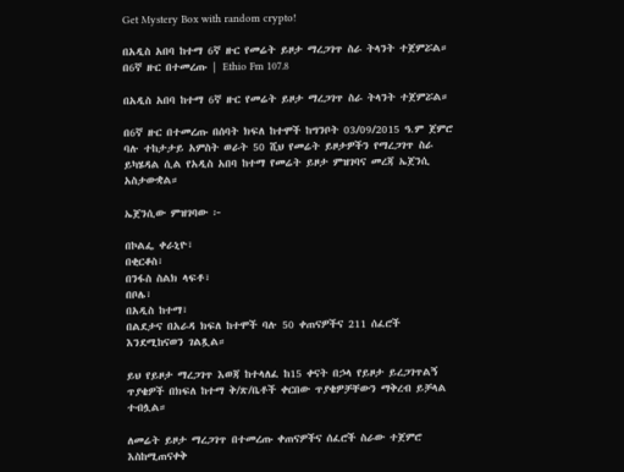Get Mystery Box with random crypto!

በአዲስ አበባ ከተማ 6ኛ ዙር የመሬት ይዞታ ማረጋገጥ ስራ ትላንት ተጀምሯል። በ6ኛ ዙር በተመረጡ | Ethio Fm 107.8

በአዲስ አበባ ከተማ 6ኛ ዙር የመሬት ይዞታ ማረጋገጥ ስራ ትላንት ተጀምሯል።

በ6ኛ ዙር በተመረጡ በሰባት ክፍለ ከተሞች ከግንቦት 03/09/2015 ዓ.ም ጀምሮ ባሉ ተከታታይ አምስት ወራት 50 ሺህ የመሬት ይዞታዎችን የማረጋገጥ ስራ ይካሄዳል ሲል የአዲስ አበባ ከተማ የመሬት ይዞታ ምዝገባና መረጃ ኤጀንሲ አስታውቋል።

ኤጀንሲው ምዝገባው ፦

በኮልፌ ቀራኒዮ፣
በቂርቆስ፣
በንፋስ ስልክ ላፍቶ፣
በቦሌ፣
በአዲስ ከተማ፣
በልደታና በአራዳ ክፍለ ከተሞች ባሉ 50 ቀጠናዎችና 211 ሰፈሮች እንደሚከናወን ገልጿል።

ይህ የይዞታ ማረጋገጥ እወጃ ከተላለፈ ከ15 ቀናት በኃላ የይዞታ ይረጋገጥልኝ ጥያቄዎች በክፍለ ከተማ ቅ/ጽ/ቤቶች ቀርበው ጥያቄዎቻቸውን ማቅረብ ይቻላል ተብሏል።

ለመሬት ይዞታ ማረጋገጥ በተመረጡ ቀጠናዎችና ሰፈሮች ስራው ተጀምሮ እስከሚጠናቀቅ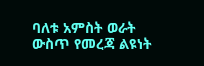ባለቱ አምስት ወራት ውስጥ የመረጃ ልዩነት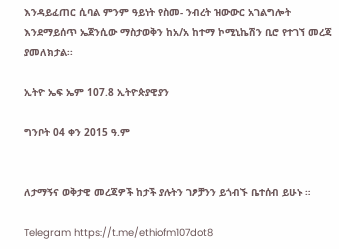እንዳይፈጠር ሲባል ምንም ዓይነት የስመ- ንብረት ዝውውር አገልግሎት እንደማይሰጥ ኤጀንሲው ማስታወቅን ከአ/አ ከተማ ኮሚኒኬሽን ቢሮ የተገኘ መረጃ ያመለክታል፡፡

ኢትዮ ኤፍ ኤም 107.8 ኢትዮጵያዊያን

ግንቦት 04 ቀን 2015 ዓ.ም


ለታማኝና ወቅታዊ መረጃዎች ከታች ያሉትን ገፆቻንን ይጎብኙ ቤተሰብ ይሁኑ ።

Telegram https://t.me/ethiofm107dot8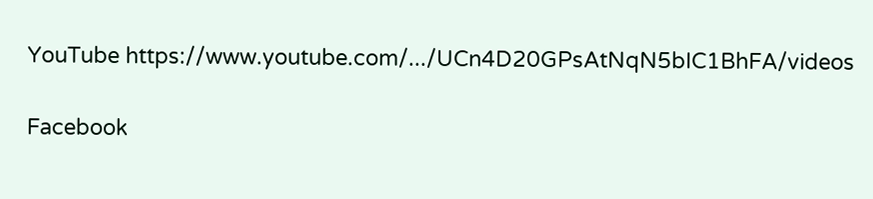YouTube https://www.youtube.com/.../UCn4D20GPsAtNqN5bIC1BhFA/videos

Facebook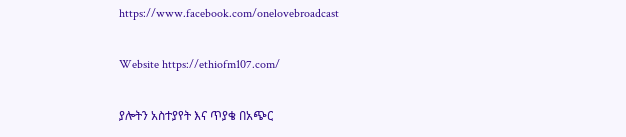https://www.facebook.com/onelovebroadcast

Website https://ethiofm107.com/

ያሎትን አስተያየት እና ጥያቄ በአጭር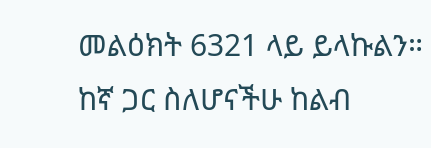መልዕክት 6321 ላይ ይላኩልን።
ከኛ ጋር ስለሆናችሁ ከልብ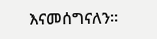እናመሰግናለን።